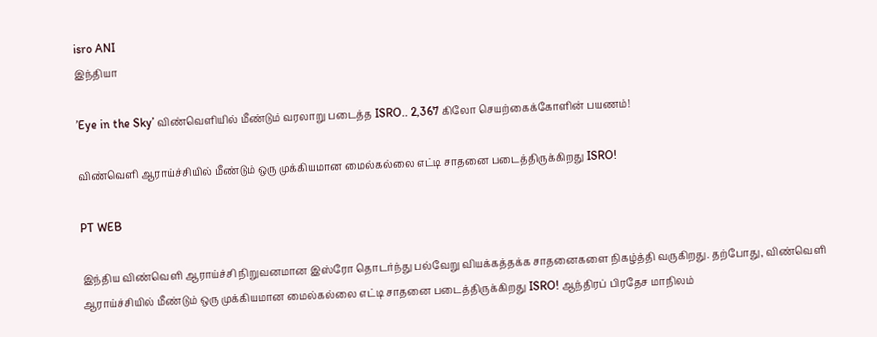isro ANI
இந்தியா

’Eye in the Sky’ விண்வெளியில் மீண்டும் வரலாறு படைத்த ISRO.. 2,367 கிலோ செயற்கைக்கோளின் பயணம்!

விண்வெளி ஆராய்ச்சியில் மீண்டும் ஒரு முக்கியமான மைல்கல்லை எட்டி சாதனை படைத்திருக்கிறது ISRO!

PT WEB

இந்திய விண்வெளி ஆராய்ச்சி நிறுவனமான இஸ்ரோ தொடர்ந்து பல்வேறு வியக்கத்தக்க சாதனைகளை நிகழ்த்தி வருகிறது. தற்போது, விண்வெளி ஆராய்ச்சியில் மீண்டும் ஒரு முக்கியமான மைல்கல்லை எட்டி சாதனை படைத்திருக்கிறது ISRO! ஆந்திரப் பிரதேச மாநிலம்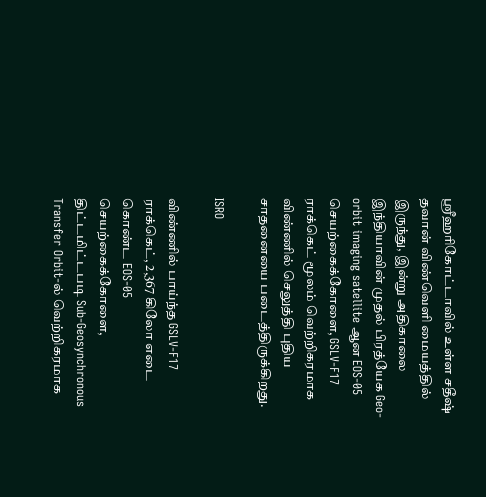ஸ்ரீஹரிகோட்டாவில் உள்ள சதீஷ் தவான் விண்வெளி மையத்தில் இருந்து, இன்று அதிகாலை இந்தியாவின் முதல் பிரத்யேக Geo-orbit imaging satellite ஆன EOS-05 செயற்கைக்கோளை, GSLV-F17 ராக்கெட் மூலம் வெற்றிகரமாக விண்ணில் செலுத்தி புதிய சாதனையை படைத்திருக்கிறது.

ISRO

விண்ணில் பாய்ந்த GSLV-F17 ராக்கெட், 2,367 கிலோ எடை கொண்ட EOS-05 செயற்கைக்கோளை, திட்டமிட்டபடி Sub-Geosynchronous Transfer Orbit-ல் வெற்றிகரமாக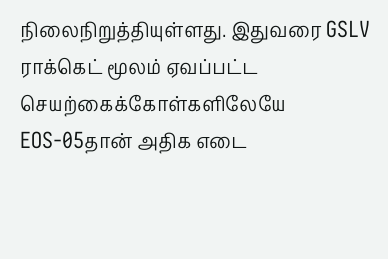நிலைநிறுத்தியுள்ளது. இதுவரை GSLV ராக்கெட் மூலம் ஏவப்பட்ட செயற்கைக்கோள்களிலேயே EOS-05தான் அதிக எடை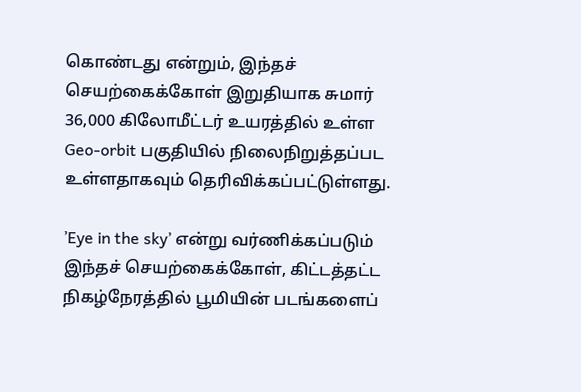கொண்டது என்றும், இந்தச் செயற்கைக்கோள் இறுதியாக சுமார் 36,000 கிலோமீட்டர் உயரத்தில் உள்ள Geo-orbit பகுதியில் நிலைநிறுத்தப்பட உள்ளதாகவும் தெரிவிக்கப்பட்டுள்ளது.

’Eye in the sky’ என்று வர்ணிக்கப்படும் இந்தச் செயற்கைக்கோள், கிட்டத்தட்ட நிகழ்நேரத்தில் பூமியின் படங்களைப்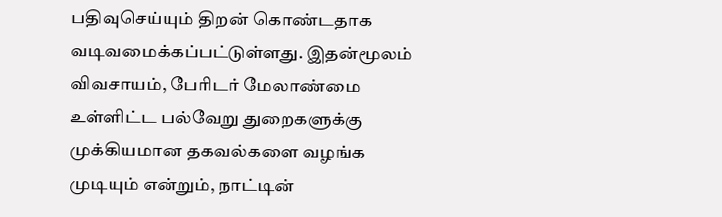பதிவுசெய்யும் திறன் கொண்டதாக வடிவமைக்கப்பட்டுள்ளது. இதன்மூலம் விவசாயம், பேரிடர் மேலாண்மை உள்ளிட்ட பல்வேறு துறைகளுக்கு முக்கியமான தகவல்களை வழங்க முடியும் என்றும், நாட்டின்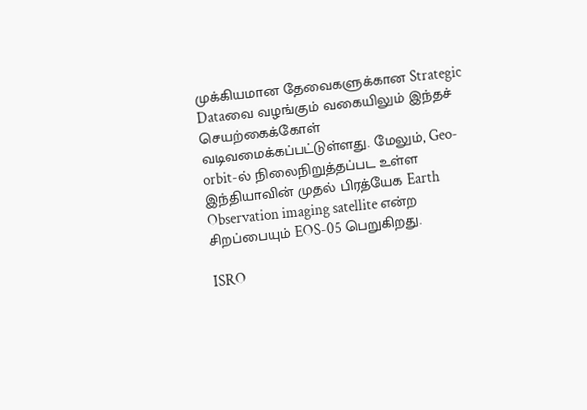முக்கியமான தேவைகளுக்கான Strategic Dataவை வழங்கும் வகையிலும் இந்தச் செயற்கைக்கோள் வடிவமைக்கப்பட்டுள்ளது. மேலும், Geo-orbit-ல் நிலைநிறுத்தப்பட உள்ள இந்தியாவின் முதல் பிரத்யேக Earth Observation imaging satellite என்ற சிறப்பையும் EOS-05 பெறுகிறது.

ISRO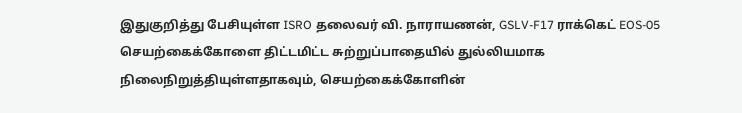இதுகுறித்து பேசியுள்ள ISRO தலைவர் வி. நாராயணன், GSLV-F17 ராக்கெட் EOS-05 செயற்கைக்கோளை திட்டமிட்ட சுற்றுப்பாதையில் துல்லியமாக நிலைநிறுத்தியுள்ளதாகவும், செயற்கைக்கோளின்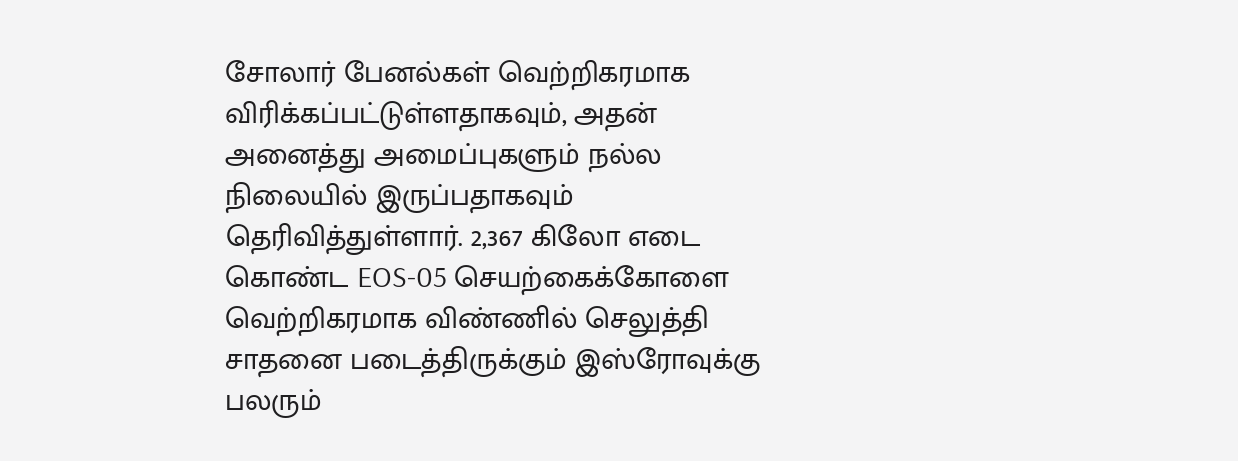சோலார் பேனல்கள் வெற்றிகரமாக விரிக்கப்பட்டுள்ளதாகவும், அதன் அனைத்து அமைப்புகளும் நல்ல நிலையில் இருப்பதாகவும் தெரிவித்துள்ளார். 2,367 கிலோ எடை கொண்ட EOS-05 செயற்கைக்கோளை வெற்றிகரமாக விண்ணில் செலுத்தி சாதனை படைத்திருக்கும் இஸ்ரோவுக்கு பலரும்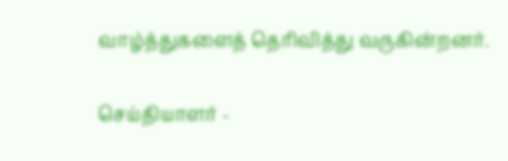வாழ்த்துகளைத் தெரிவித்து வருகின்றனர்.

செய்தியாளர் -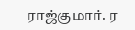ராஜ்குமார். ர